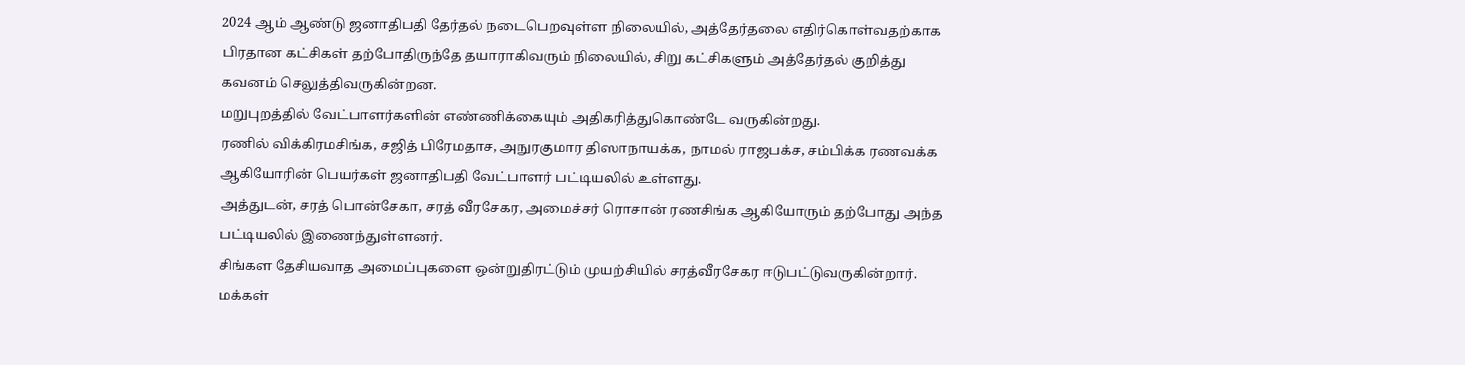2024 ஆம் ஆண்டு ஜனாதிபதி தேர்தல் நடைபெறவுள்ள நிலையில், அத்தேர்தலை எதிர்கொள்வதற்காக பிரதான கட்சிகள் தற்போதிருந்தே தயாராகிவரும் நிலையில், சிறு கட்சிகளும் அத்தேர்தல் குறித்து கவனம் செலுத்திவருகின்றன.
மறுபுறத்தில் வேட்பாளர்களின் எண்ணிக்கையும் அதிகரித்துகொண்டே வருகின்றது.
ரணில் விக்கிரமசிங்க, சஜித் பிரேமதாச, அநுரகுமார திஸாநாயக்க, நாமல் ராஜபக்ச, சம்பிக்க ரணவக்க ஆகியோரின் பெயர்கள் ஜனாதிபதி வேட்பாளர் பட்டியலில் உள்ளது.
அத்துடன், சரத் பொன்சேகா, சரத் வீரசேகர, அமைச்சர் ரொசான் ரணசிங்க ஆகியோரும் தற்போது அந்த பட்டியலில் இணைந்துள்ளனர்.
சிங்கள தேசியவாத அமைப்புகளை ஒன்றுதிரட்டும் முயற்சியில் சரத்வீரசேகர ஈடுபட்டுவருகின்றார்.
மக்கள்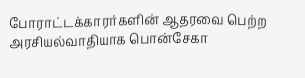போராட்டக்காரர்களின் ஆதரவை பெற்ற அரசியல்வாதியாக பொன்சேகா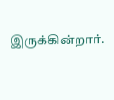இருக்கின்றார்.